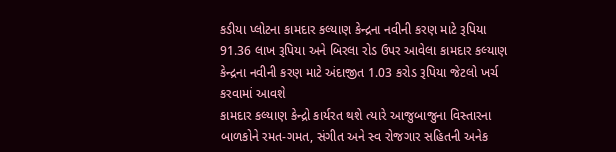કડીયા પ્લોટના કામદાર કલ્યાણ કેન્દ્રના નવીની કરણ માટે રૂપિયા 91.36 લાખ રૂપિયા અને બિરલા રોડ ઉપર આવેલા કામદાર કલ્યાણ કેન્દ્રના નવીની કરણ માટે અંદાજીત 1.03 કરોડ રૂપિયા જેટલો ખર્ચ કરવામાં આવશે
કામદાર કલ્યાણ કેન્દ્રો કાર્યરત થશે ત્યારે આજુબાજુના વિસ્તારના બાળકોને રમત-ગમત, સંગીત અને સ્વ રોજગાર સહિતની અનેક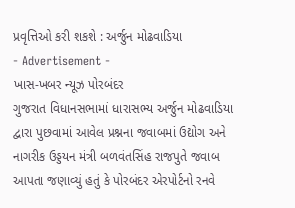પ્રવૃત્તિઓ કરી શકશે : અર્જુન મોઢવાડિયા
- Advertisement -
ખાસ-ખબર ન્યૂઝ પોરબંદર
ગુજરાત વિધાનસભામાં ધારાસભ્ય અર્જુન મોઢવાડિયા દ્વારા પુછવામાં આવેલ પ્રશ્નના જવાબમાં ઉદ્યોગ અને નાગરીક ઉડ્ડયન મંત્રી બળવંતસિંહ રાજપુતે જવાબ આપતા જણાવ્યું હતું કે પોરબંદર એરપોર્ટનો રનવે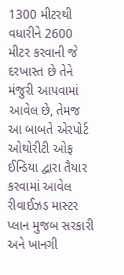1300 મીટરથી વધારીને 2600 મીટર કરવાની જે દરખાસ્ત છે તેને મંજુરી આપવામાં આવેલ છે, તેમજ આ બાબતે એરપોર્ટ ઓથોરીટી ઓફ ઈન્ડિયા દ્વારા તૈયાર કરવામાં આવેલ રીવાઈઝડ માસ્ટર પ્લાન મુજબ સરકારી અને ખાનગી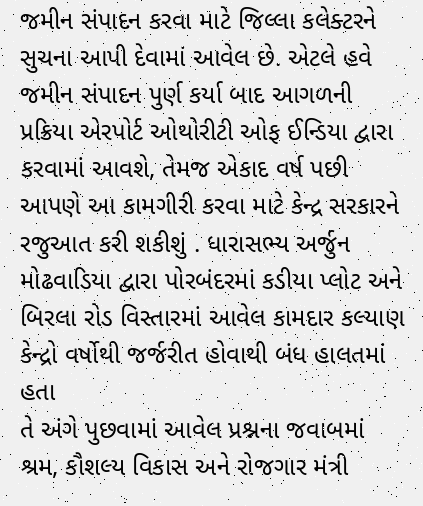જમીન સંપાદન કરવા માટે જિલ્લા કલેક્ટરને સુચના આપી દેવામાં આવેલ છે. એટલે હવે જમીન સંપાદન પુર્ણ કર્યા બાદ આગળની પ્રક્રિયા એરપોર્ટ ઓથોરીટી ઓફ ઈન્ડિયા દ્વારા કરવામાં આવશે, તેમજ એકાદ વર્ષ પછી આપણે આ કામગીરી કરવા માટે કેન્દ્ર સરકારને રજુઆત કરી શકીશું . ધારાસભ્ય અર્જુન મોઢવાડિયા દ્વારા પોરબંદરમાં કડીયા પ્લોટ અને બિરલા રોડ વિસ્તારમાં આવેલ કામદાર કલ્યાણ કેન્દ્રો વર્ષોથી જર્જરીત હોવાથી બંધ હાલતમાં હતા
તે અંગે પુછવામાં આવેલ પ્રશ્નના જવાબમાં શ્રમ, કૌશલ્ય વિકાસ અને રોજગાર મંત્રી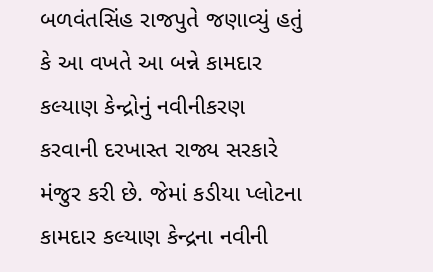બળવંતસિંહ રાજપુતે જણાવ્યું હતું કે આ વખતે આ બન્ને કામદાર કલ્યાણ કેન્દ્રોનું નવીનીકરણ કરવાની દરખાસ્ત રાજ્ય સરકારે મંજુર કરી છે. જેમાં કડીયા પ્લોટના કામદાર કલ્યાણ કેન્દ્રના નવીની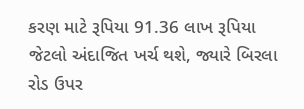કરણ માટે રૂપિયા 91.36 લાખ રૂપિયા જેટલો અંદાજિત ખર્ચ થશે, જ્યારે બિરલા રોડ ઉપર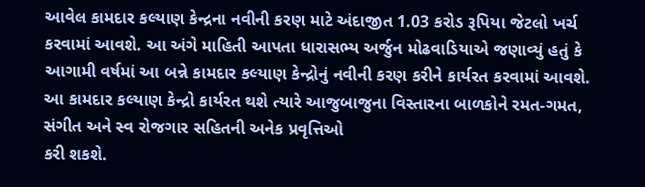આવેલ કામદાર કલ્યાણ કેન્દ્રના નવીની કરણ માટે અંદાજીત 1.03 કરોડ રૂપિયા જેટલો ખર્ચ કરવામાં આવશે. આ અંગે માહિતી આપતા ધારાસભ્ય અર્જુન મોઢવાડિયાએ જણાવ્યું હતું કે આગામી વર્ષમાં આ બન્ને કામદાર કલ્યાણ કેન્દ્રોનું નવીની કરણ કરીને કાર્યરત કરવામાં આવશે. આ કામદાર કલ્યાણ કેન્દ્રો કાર્યરત થશે ત્યારે આજુબાજુના વિસ્તારના બાળકોને રમત-ગમત, સંગીત અને સ્વ રોજગાર સહિતની અનેક પ્રવૃત્તિઓ
કરી શકશે.